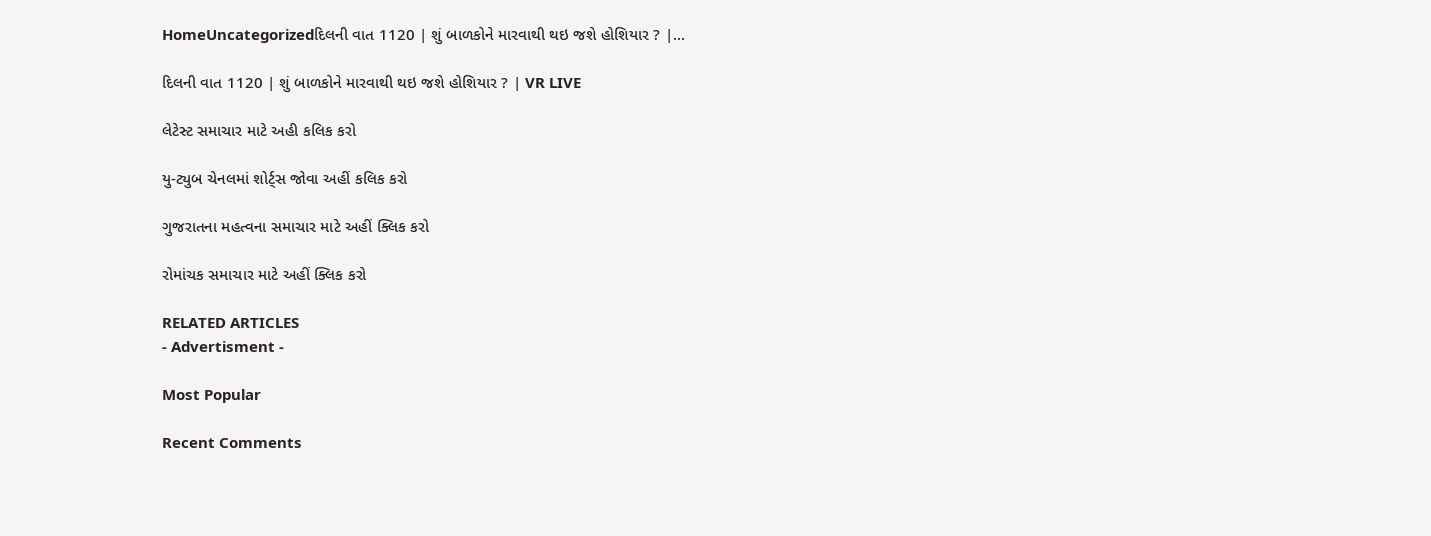HomeUncategorizedદિલની વાત 1120 | શું બાળકોને મારવાથી થઇ જશે હોશિયાર ? |...

દિલની વાત 1120 | શું બાળકોને મારવાથી થઇ જશે હોશિયાર ? | VR LIVE

લેટેસ્ટ સમાચાર માટે અહી કલિક કરો

યુ-ટ્યુબ ચેનલમાં શોર્ટ્સ જોવા અહીં કલિક કરો

ગુજરાતના મહત્વના સમાચાર માટે અહીં ક્લિક કરો

રોમાંચક સમાચાર માટે અહીં ક્લિક કરો

RELATED ARTICLES
- Advertisment -

Most Popular

Recent Comments